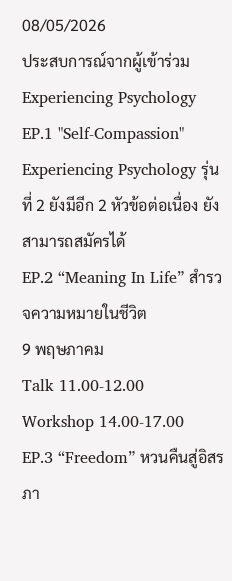08/05/2026
ประสบการณ์จากผู้เข้าร่วม Experiencing Psychology EP.1 "Self-Compassion"
Experiencing Psychology รุ่นที่ 2 ยังมีอีก 2 หัวข้อต่อเนื่อง ยังสามารถสมัครได้
EP.2 “Meaning In Life” สำรวจความหมายในชีวิต
9 พฤษภาคม
Talk 11.00-12.00
Workshop 14.00-17.00
EP.3 “Freedom” หวนคืนสู่อิสรภา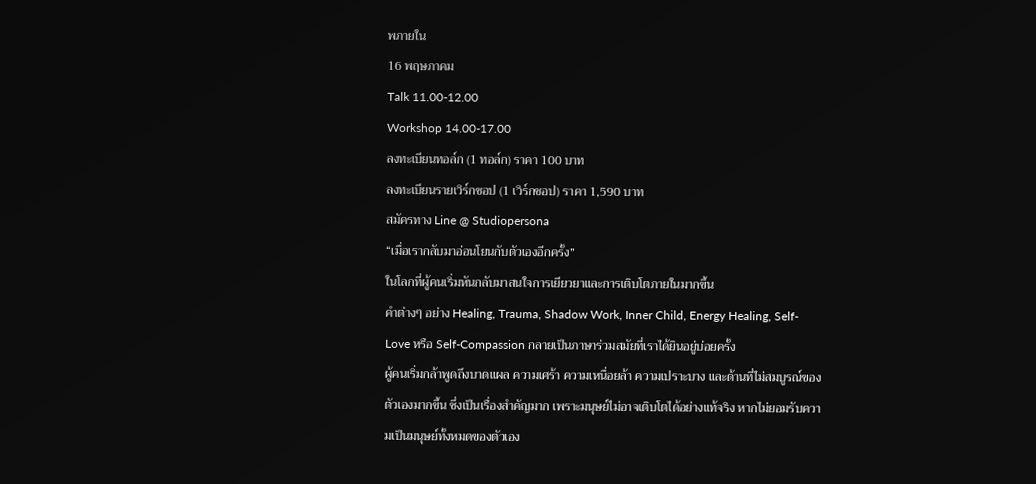พภายใน
16 พฤษภาคม
Talk 11.00-12.00
Workshop 14.00-17.00
ลงทะเบียนทอล์ก (1 ทอล์ก) ราคา 100 บาท
ลงทะเบียนรายเวิร์กชอป (1 เวิร์กชอป) ราคา 1,590 บาท
สมัครทาง Line @ Studiopersona
“เมื่อเรากลับมาอ่อนโยนกับตัวเองอีกครั้ง”
ในโลกที่ผู้คนเริ่มหันกลับมาสนใจการเยียวยาและการเติบโตภายในมากขึ้น
คำต่างๆ อย่าง Healing, Trauma, Shadow Work, Inner Child, Energy Healing, Self-Love หรือ Self-Compassion กลายเป็นภาษาร่วมสมัยที่เราได้ยินอยู่บ่อยครั้ง
ผู้คนเริ่มกล้าพูดถึงบาดแผล ความเศร้า ความเหนื่อยล้า ความเปราะบาง และด้านที่ไม่สมบูรณ์ของตัวเองมากขึ้น ซึ่งเป็นเรื่องสำคัญมาก เพราะมนุษย์ไม่อาจเติบโตได้อย่างแท้จริง หากไม่ยอมรับความเป็นมนุษย์ทั้งหมดของตัวเอง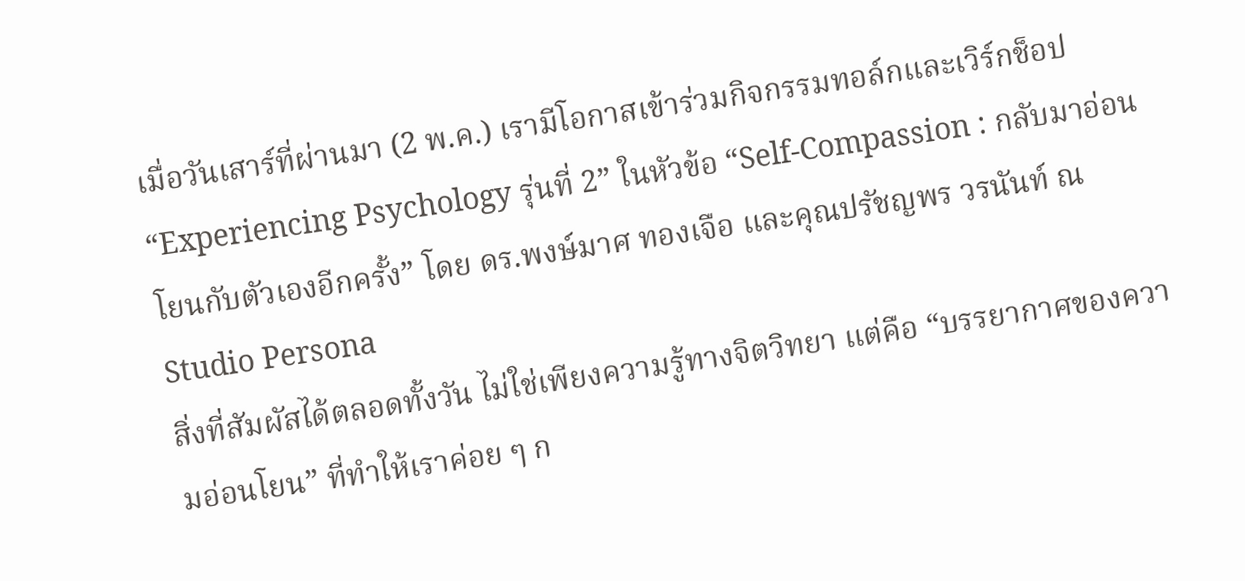เมื่อวันเสาร์ที่ผ่านมา (2 พ.ค.) เรามีโอกาสเข้าร่วมกิจกรรมทอล์กและเวิร์กช็อป “Experiencing Psychology รุ่นที่ 2” ในหัวข้อ “Self-Compassion : กลับมาอ่อนโยนกับตัวเองอีกครั้ง” โดย ดร.พงษ์มาศ ทองเจือ และคุณปรัชญพร วรนันท์ ณ Studio Persona
สิ่งที่สัมผัสได้ตลอดทั้งวัน ไม่ใช่เพียงความรู้ทางจิตวิทยา แต่คือ “บรรยากาศของความอ่อนโยน” ที่ทำให้เราค่อย ๆ ก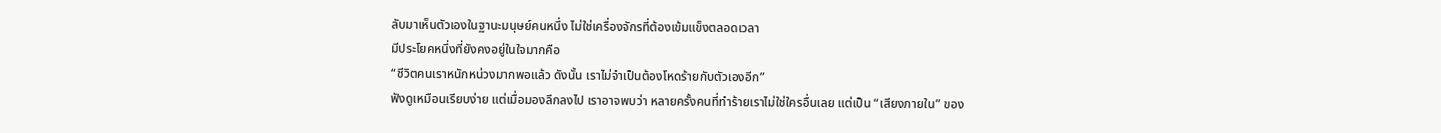ลับมาเห็นตัวเองในฐานะมนุษย์คนหนึ่ง ไม่ใช่เครื่องจักรที่ต้องเข้มแข็งตลอดเวลา
มีประโยคหนึ่งที่ยังคงอยู่ในใจมากคือ
“ชีวิตคนเราหนักหน่วงมากพอแล้ว ดังนั้น เราไม่จำเป็นต้องโหดร้ายกับตัวเองอีก”
ฟังดูเหมือนเรียบง่าย แต่เมื่อมองลึกลงไป เราอาจพบว่า หลายครั้งคนที่ทำร้ายเราไม่ใช่ใครอื่นเลย แต่เป็น “เสียงภายใน” ของ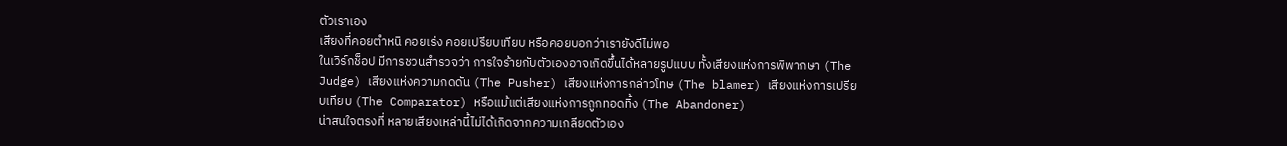ตัวเราเอง
เสียงที่คอยตำหนิ คอยเร่ง คอยเปรียบเทียบ หรือคอยบอกว่าเรายังดีไม่พอ
ในเวิร์กช็อป มีการชวนสำรวจว่า การใจร้ายกับตัวเองอาจเกิดขึ้นได้หลายรูปแบบ ทั้งเสียงแห่งการพิพากษา (The Judge) เสียงแห่งความกดดัน (The Pusher) เสียงแห่งการกล่าวโทษ (The blamer) เสียงแห่งการเปรียบเทียบ (The Comparator) หรือแม้แต่เสียงแห่งการถูกทอดทิ้ง (The Abandoner)
น่าสนใจตรงที่ หลายเสียงเหล่านี้ไม่ได้เกิดจากความเกลียดตัวเอง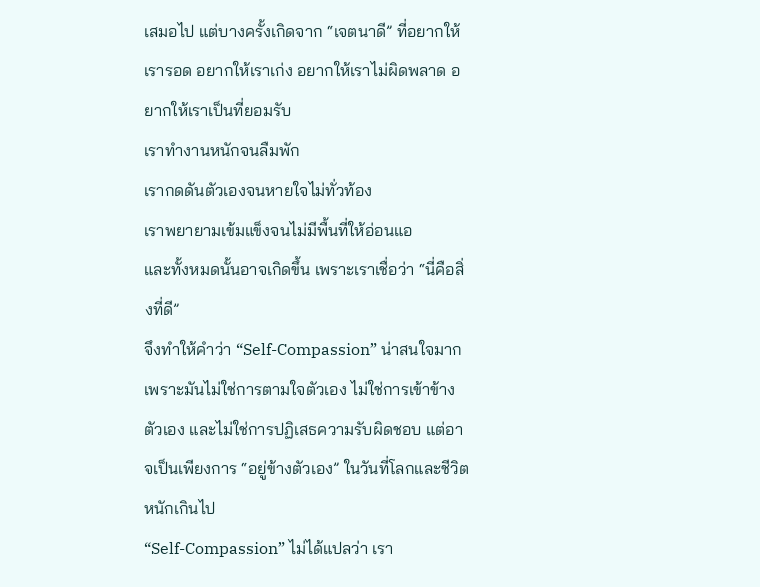เสมอไป แต่บางครั้งเกิดจาก “เจตนาดี” ที่อยากให้เรารอด อยากให้เราเก่ง อยากให้เราไม่ผิดพลาด อยากให้เราเป็นที่ยอมรับ
เราทำงานหนักจนลืมพัก
เรากดดันตัวเองจนหายใจไม่ทั่วท้อง
เราพยายามเข้มแข็งจนไม่มีพื้นที่ให้อ่อนแอ
และทั้งหมดนั้นอาจเกิดขึ้น เพราะเราเชื่อว่า “นี่คือสิ่งที่ดี”
จึงทำให้คำว่า “Self-Compassion” น่าสนใจมาก เพราะมันไม่ใช่การตามใจตัวเอง ไม่ใช่การเข้าข้างตัวเอง และไม่ใช่การปฏิเสธความรับผิดชอบ แต่อาจเป็นเพียงการ “อยู่ข้างตัวเอง” ในวันที่โลกและชีวิตหนักเกินไป
“Self-Compassion” ไม่ได้แปลว่า เรา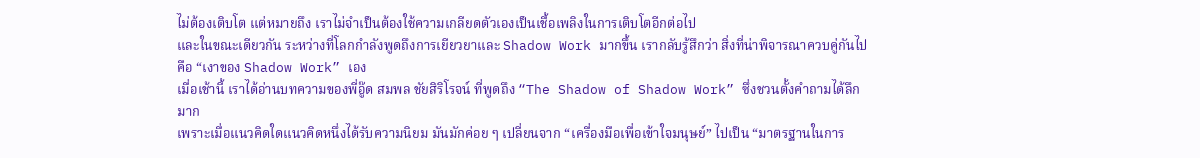ไม่ต้องเติบโต แต่หมายถึง เราไม่จำเป็นต้องใช้ความเกลียดตัวเองเป็นเชื้อเพลิงในการเติบโตอีกต่อไป
และในขณะเดียวกัน ระหว่างที่โลกกำลังพูดถึงการเยียวยาและ Shadow Work มากขึ้น เรากลับรู้สึกว่า สิ่งที่น่าพิจารณาควบคู่กันไป คือ “เงาของ Shadow Work” เอง
เมื่อเช้านี้ เราได้อ่านบทความของพี่อู๊ด สมพล ชัยสิริโรจน์ ที่พูดถึง “The Shadow of Shadow Work” ซึ่งชวนตั้งคำถามได้ลึกมาก
เพราะเมื่อแนวคิดใดแนวคิดหนึ่งได้รับความนิยม มันมักค่อย ๆ เปลี่ยนจาก “เครื่องมือเพื่อเข้าใจมนุษย์” ไปเป็น “มาตรฐานในการ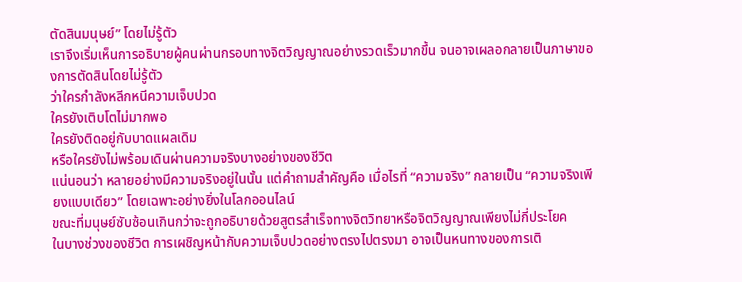ตัดสินมนุษย์” โดยไม่รู้ตัว
เราจึงเริ่มเห็นการอธิบายผู้คนผ่านกรอบทางจิตวิญญาณอย่างรวดเร็วมากขึ้น จนอาจเผลอกลายเป็นภาษาของการตัดสินโดยไม่รู้ตัว
ว่าใครกำลังหลีกหนีความเจ็บปวด
ใครยังเติบโตไม่มากพอ
ใครยังติดอยู่กับบาดแผลเดิม
หรือใครยังไม่พร้อมเดินผ่านความจริงบางอย่างของชีวิต
แน่นอนว่า หลายอย่างมีความจริงอยู่ในนั้น แต่คำถามสำคัญคือ เมื่อไรที่ “ความจริง” กลายเป็น “ความจริงเพียงแบบเดียว” โดยเฉพาะอย่างยิ่งในโลกออนไลน์
ขณะที่มนุษย์ซับซ้อนเกินกว่าจะถูกอธิบายด้วยสูตรสำเร็จทางจิตวิทยาหรือจิตวิญญาณเพียงไม่กี่ประโยค
ในบางช่วงของชีวิต การเผชิญหน้ากับความเจ็บปวดอย่างตรงไปตรงมา อาจเป็นหนทางของการเติ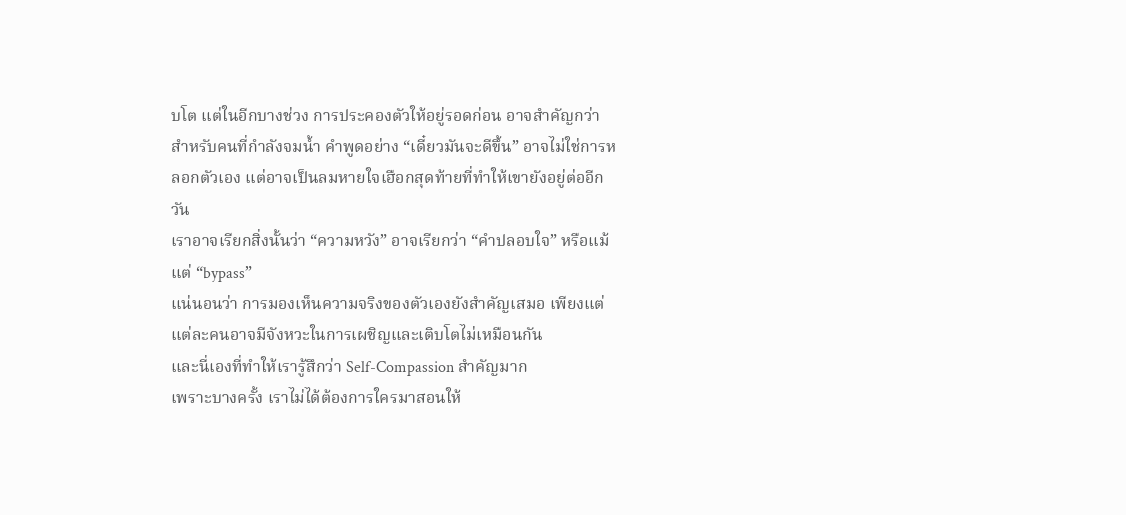บโต แต่ในอีกบางช่วง การประคองตัวให้อยู่รอดก่อน อาจสำคัญกว่า
สำหรับคนที่กำลังจมน้ำ คำพูดอย่าง “เดี๋ยวมันจะดีขึ้น” อาจไม่ใช่การหลอกตัวเอง แต่อาจเป็นลมหายใจเฮือกสุดท้ายที่ทำให้เขายังอยู่ต่ออีกวัน
เราอาจเรียกสิ่งนั้นว่า “ความหวัง” อาจเรียกว่า “คำปลอบใจ” หรือแม้แต่ “bypass”
แน่นอนว่า การมองเห็นความจริงของตัวเองยังสำคัญเสมอ เพียงแต่แต่ละคนอาจมีจังหวะในการเผชิญและเติบโตไม่เหมือนกัน
และนี่เองที่ทำให้เรารู้สึกว่า Self-Compassion สำคัญมาก
เพราะบางครั้ง เราไม่ได้ต้องการใครมาสอนให้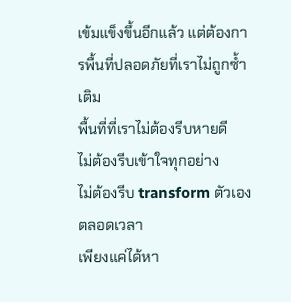เข้มแข็งขึ้นอีกแล้ว แต่ต้องการพื้นที่ปลอดภัยที่เราไม่ถูกซ้ำเติม
พื้นที่ที่เราไม่ต้องรีบหายดี
ไม่ต้องรีบเข้าใจทุกอย่าง
ไม่ต้องรีบ transform ตัวเองตลอดเวลา
เพียงแค่ได้หา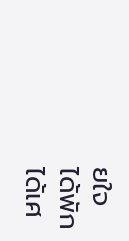ยใจ
ได้พัก
ได้เศ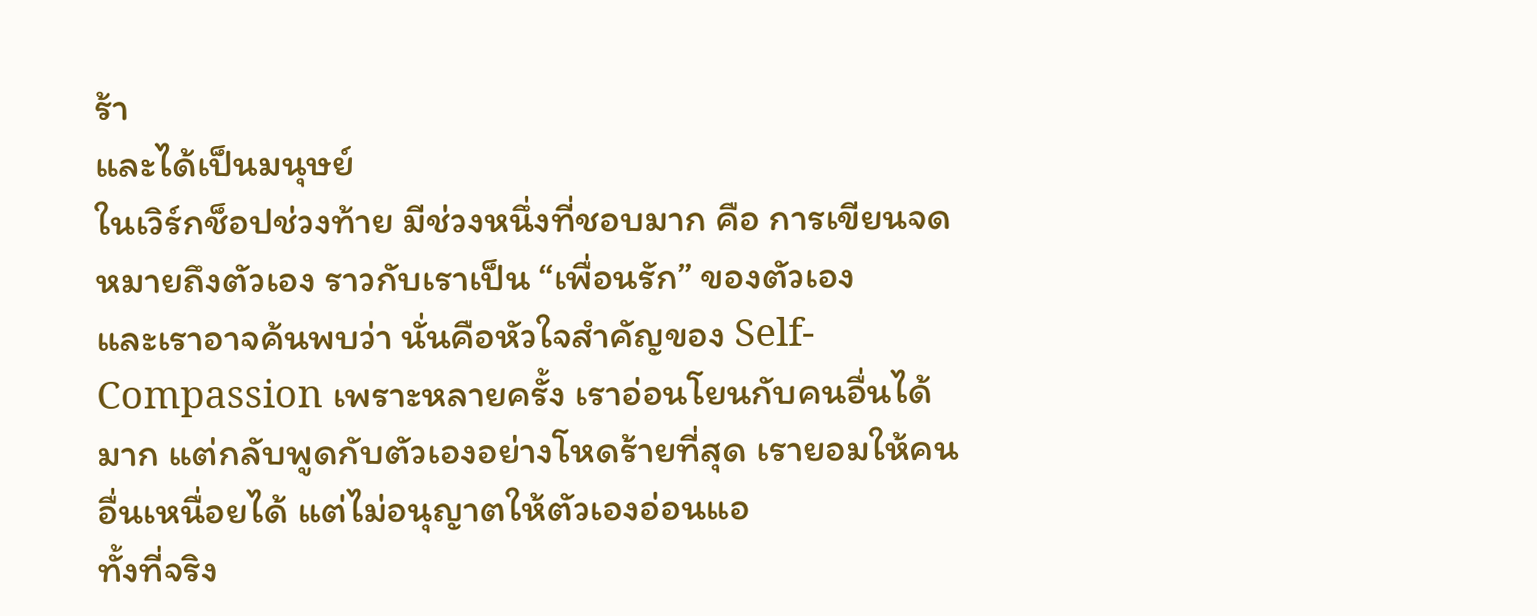ร้า
และได้เป็นมนุษย์
ในเวิร์กช็อปช่วงท้าย มีช่วงหนึ่งที่ชอบมาก คือ การเขียนจดหมายถึงตัวเอง ราวกับเราเป็น “เพื่อนรัก” ของตัวเอง
และเราอาจค้นพบว่า นั่นคือหัวใจสำคัญของ Self-Compassion เพราะหลายครั้ง เราอ่อนโยนกับคนอื่นได้มาก แต่กลับพูดกับตัวเองอย่างโหดร้ายที่สุด เรายอมให้คนอื่นเหนื่อยได้ แต่ไม่อนุญาตให้ตัวเองอ่อนแอ
ทั้งที่จริง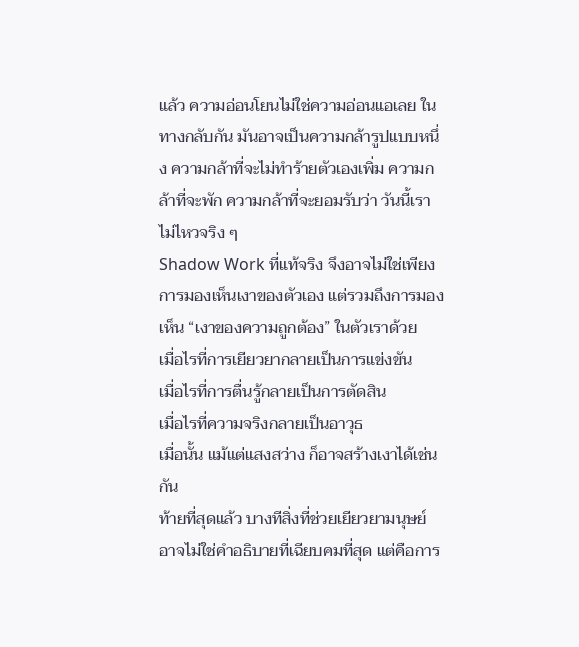แล้ว ความอ่อนโยนไม่ใช่ความอ่อนแอเลย ในทางกลับกัน มันอาจเป็นความกล้ารูปแบบหนึ่ง ความกล้าที่จะไม่ทำร้ายตัวเองเพิ่ม ความกล้าที่จะพัก ความกล้าที่จะยอมรับว่า วันนี้เราไม่ไหวจริง ๆ
Shadow Work ที่แท้จริง จึงอาจไม่ใช่เพียงการมองเห็นเงาของตัวเอง แต่รวมถึงการมองเห็น “เงาของความถูกต้อง” ในตัวเราด้วย
เมื่อไรที่การเยียวยากลายเป็นการแข่งขัน
เมื่อไรที่การตื่นรู้กลายเป็นการตัดสิน
เมื่อไรที่ความจริงกลายเป็นอาวุธ
เมื่อนั้น แม้แต่แสงสว่าง ก็อาจสร้างเงาได้เช่นกัน
ท้ายที่สุดแล้ว บางทีสิ่งที่ช่วยเยียวยามนุษย์ อาจไม่ใช่คำอธิบายที่เฉียบคมที่สุด แต่คือการ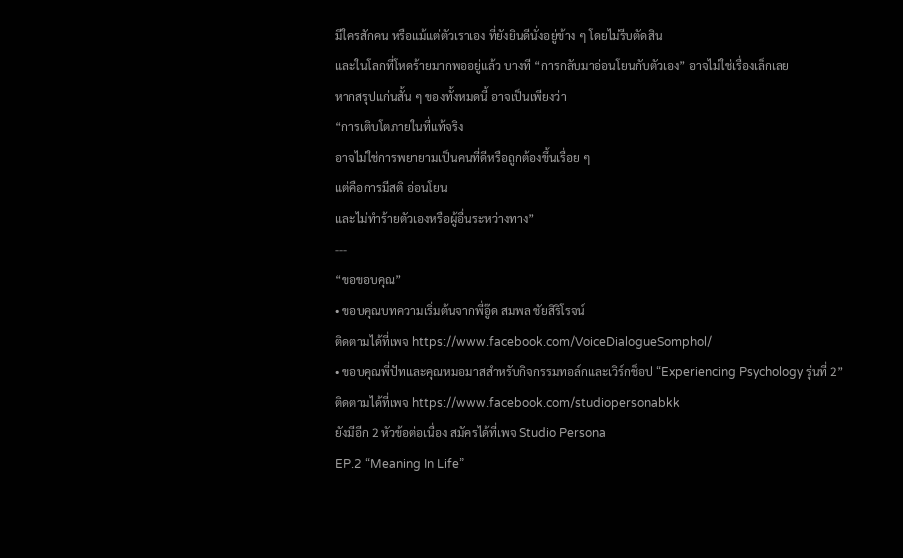มีใครสักคน หรือแม้แต่ตัวเราเอง ที่ยังยินดีนั่งอยู่ข้าง ๆ โดยไม่รีบตัดสิน
และในโลกที่โหดร้ายมากพออยู่แล้ว บางที “การกลับมาอ่อนโยนกับตัวเอง” อาจไม่ใช่เรื่องเล็กเลย
หากสรุปแก่นสั้น ๆ ของทั้งหมดนี้ อาจเป็นเพียงว่า
“การเติบโตภายในที่แท้จริง
อาจไม่ใช่การพยายามเป็นคนที่ดีหรือถูกต้องขึ้นเรื่อย ๆ
แต่คือการมีสติ อ่อนโยน
และไม่ทำร้ายตัวเองหรือผู้อื่นระหว่างทาง”
---
“ขอขอบคุณ”
• ขอบคุณบทความเริ่มต้นจากพี่อู๊ด สมพล ชัยสิริโรจน์
ติดตามได้ที่เพจ https://www.facebook.com/VoiceDialogueSomphol/
• ขอบคุณพี่ปัทและคุณหมอมาสสำหรับกิจกรรมทอล์กและเวิร์กช็อป “Experiencing Psychology รุ่นที่ 2”
ติดตามได้ที่เพจ https://www.facebook.com/studiopersonabkk
ยังมีอีก 2 หัวข้อต่อเนื่อง สมัครได้ที่เพจ Studio Persona
EP.2 “Meaning In Life”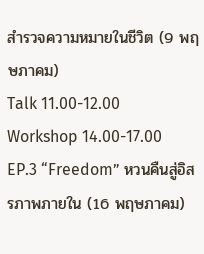สำรวจความหมายในชีวิต (9 พฤษภาคม)
Talk 11.00-12.00
Workshop 14.00-17.00
EP.3 “Freedom” หวนคืนสู่อิสรภาพภายใน (16 พฤษภาคม)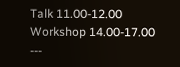Talk 11.00-12.00
Workshop 14.00-17.00
---